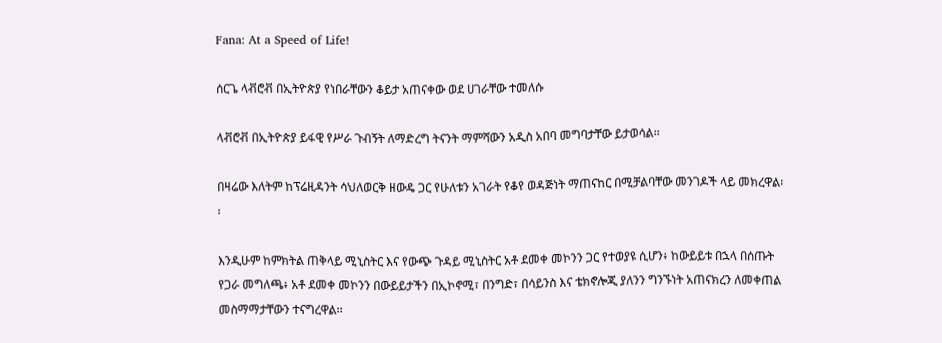Fana: At a Speed of Life!

ሰርጌ ላቭሮቭ በኢትዮጵያ የነበራቸውን ቆይታ አጠናቀው ወደ ሀገራቸው ተመለሱ

ላቭሮቭ በኢትዮጵያ ይፋዊ የሥራ ጉብኝት ለማድረግ ትናንት ማምሻውን አዲስ አበባ መግባታቸው ይታወሳል፡፡

በዛሬው እለትም ከፕሬዚዳንት ሳህለወርቅ ዘውዴ ጋር የሁለቱን አገራት የቆየ ወዳጅነት ማጠናከር በሚቻልባቸው መንገዶች ላይ መክረዋል፡፡

እንዲሁም ከምክትል ጠቅላይ ሚኒስትር እና የውጭ ጉዳይ ሚኒስትር አቶ ደመቀ መኮንን ጋር የተወያዩ ሲሆን፥ ከውይይቱ በኋላ በሰጡት የጋራ መግለጫ፥ አቶ ደመቀ መኮንን በውይይታችን በኢኮኖሚ፣ በንግድ፣ በሳይንስ እና ቴክኖሎጂ ያለንን ግንኙነት አጠናክረን ለመቀጠል መስማማታቸውን ተናግረዋል፡፡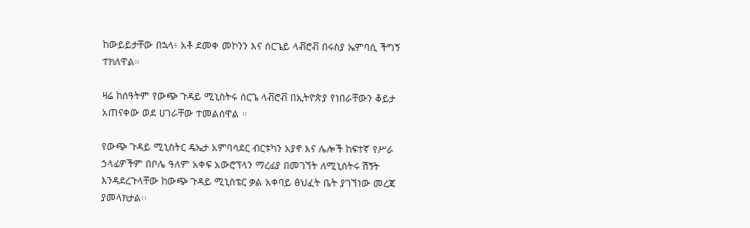ከውይይታቸው በኋላ፥ አቶ ደመቀ መኮንን እና ሰርጌይ ላቭሮቭ በሩስያ ኤምባሲ ችግኝ ተክለዋል።

ዛሬ ከሰዓትም የውጭ ጉዳይ ሚኒስትሩ ሰርጌ ላቭሮቭ በኢትዮጵያ የነበራቸውን ቆይታ አጠናቀው ወደ ሀገራቸው ተመልሰዋል ።

የውጭ ጉዳይ ሚኒስትር ዴኤታ አምባሳደር ብርቱካን አያኖ እና ሌሎች ከፍተኛ የሥራ ኃላፊዎችም በቦሌ ዓለም አቀፍ አውሮፕላን ማረፊያ በመገኘት ለሚኒስትሩ ሽኝት እንዳደረጉላቸው ከውጭ ጉዳይ ሚኒስቴር ቃል አቀባይ ፅህፈት ቤት ያገኘነው መረጃ ያመላክታል፡፡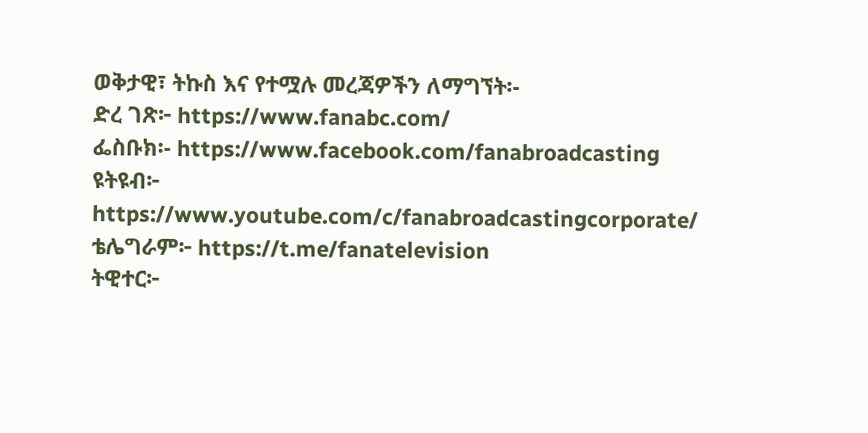ወቅታዊ፣ ትኩስ እና የተሟሉ መረጃዎችን ለማግኘት፡-
ድረ ገጽ፦ https://www.fanabc.com/
ፌስቡክ፡- https://www.facebook.com/fanabroadcasting
ዩትዩብ፦ https://www.youtube.com/c/fanabroadcastingcorporate/
ቴሌግራም፦ https://t.me/fanatelevision
ትዊተር፦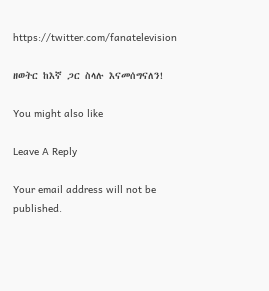https://twitter.com/fanatelevision

ዘወትር ከእኛ ጋር ስላሉ እናመሰግናለን!

You might also like

Leave A Reply

Your email address will not be published.